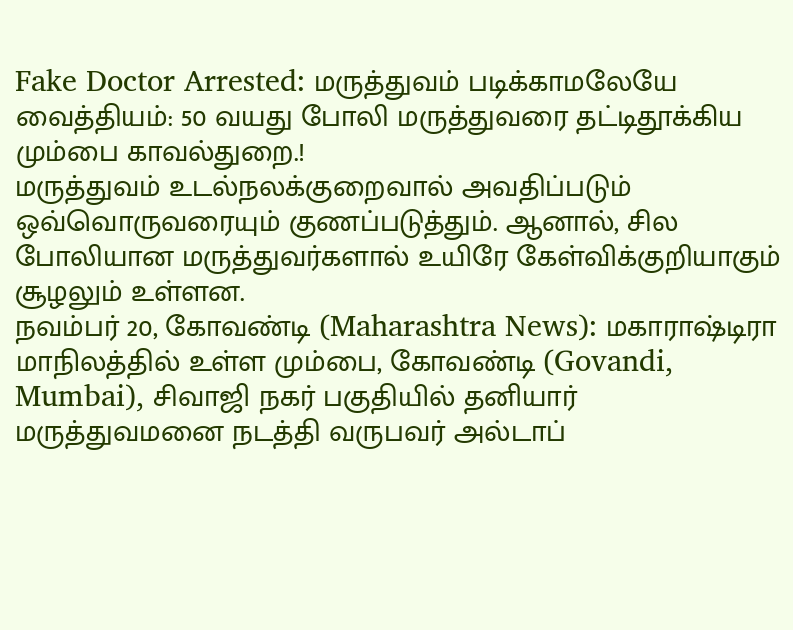Fake Doctor Arrested: மருத்துவம் படிக்காமலேயே வைத்தியம்: 50 வயது போலி மருத்துவரை தட்டிதூக்கிய மும்பை காவல்துறை.!
மருத்துவம் உடல்நலக்குறைவால் அவதிப்படும் ஒவ்வொருவரையும் குணப்படுத்தும். ஆனால், சில போலியான மருத்துவர்களால் உயிரே கேள்விக்குறியாகும் சூழலும் உள்ளன.
நவம்பர் 20, கோவண்டி (Maharashtra News): மகாராஷ்டிரா மாநிலத்தில் உள்ள மும்பை, கோவண்டி (Govandi, Mumbai), சிவாஜி நகர் பகுதியில் தனியார் மருத்துவமனை நடத்தி வருபவர் அல்டாப்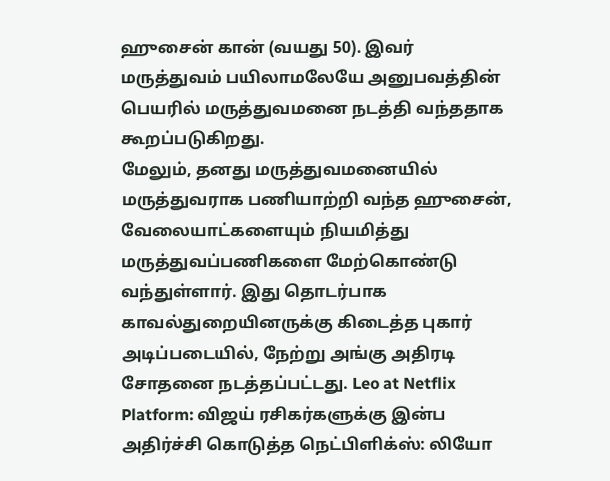ஹுசைன் கான் (வயது 50). இவர் மருத்துவம் பயிலாமலேயே அனுபவத்தின் பெயரில் மருத்துவமனை நடத்தி வந்ததாக கூறப்படுகிறது.
மேலும், தனது மருத்துவமனையில் மருத்துவராக பணியாற்றி வந்த ஹுசைன், வேலையாட்களையும் நியமித்து மருத்துவப்பணிகளை மேற்கொண்டு வந்துள்ளார். இது தொடர்பாக காவல்துறையினருக்கு கிடைத்த புகார் அடிப்படையில், நேற்று அங்கு அதிரடி சோதனை நடத்தப்பட்டது. Leo at Netflix Platform: விஜய் ரசிகர்களுக்கு இன்ப அதிர்ச்சி கொடுத்த நெட்பிளிக்ஸ்: லியோ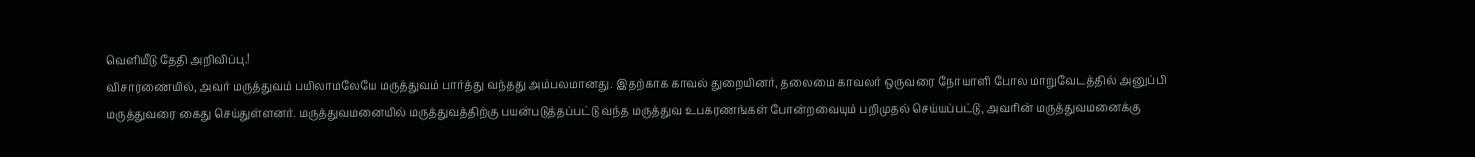வெளியீடு தேதி அறிவிப்பு.!
விசாரணையில், அவர் மருத்துவம் பயிலாமலேயே மருத்துவம் பார்த்து வந்தது அம்பலமானது. இதற்காக காவல் துறையினர், தலைமை காவலர் ஒருவரை நோயாளி போல மாறுவேடத்தில் அனுப்பி மருத்துவரை கைது செய்துள்ளனர். மருத்துவமனையில் மருத்துவத்திற்கு பயன்படுத்தப்பட்டு வந்த மருத்துவ உபகரணங்கள் போன்றவையும் பறிமுதல் செய்யப்பட்டு, அவரின் மருத்துவமனைக்கு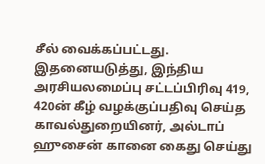சீல் வைக்கப்பட்டது.
இதனையடுத்து, இந்திய அரசியலமைப்பு சட்டப்பிரிவு 419, 420ன் கீழ் வழக்குப்பதிவு செய்த காவல்துறையினர், அல்டாப் ஹுசைன் கானை கைது செய்து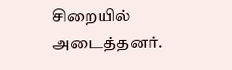சிறையில் அடைத்தனர்.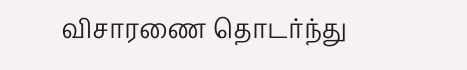விசாரணை தொடர்ந்து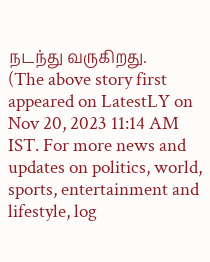நடந்து வருகிறது.
(The above story first appeared on LatestLY on Nov 20, 2023 11:14 AM IST. For more news and updates on politics, world, sports, entertainment and lifestyle, log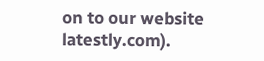on to our website latestly.com).